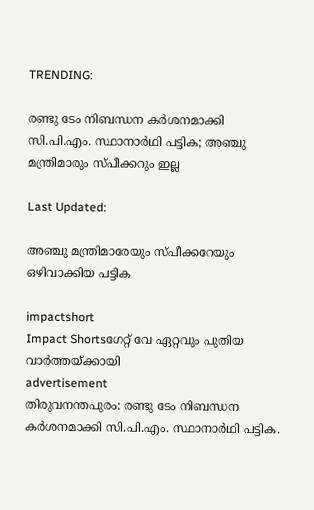TRENDING:

രണ്ടു ടേം നിബന്ധന കർശനമാക്കി സി.പി.എം. സ്ഥാനാർഥി പട്ടിക; അഞ്ചു മന്ത്രിമാരും സ്പീക്കറും ഇല്ല

Last Updated:

അഞ്ചു മന്ത്രിമാരേയും സ്പീക്കറേയും ഒഴിവാക്കിയ പട്ടിക

impactshort
Impact Shortsഗേറ്റ് വേ ഏറ്റവും പുതിയ വാർത്തയ്ക്കായി
advertisement
തിരുവനന്തപുരം: രണ്ടു ടേം നിബന്ധന കര്‍ശനമാക്കി സി.പി.എം. സ്ഥാനാര്‍ഥി പട്ടിക.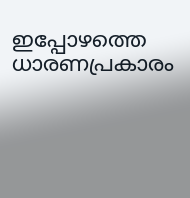ഇപ്പോഴത്തെ ധാരണപ്രകാരം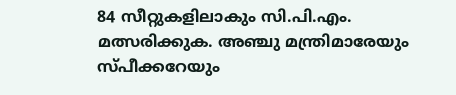84 സീറ്റുകളിലാകും സി.പി.എം. മത്സരിക്കുക. അഞ്ചു മന്ത്രിമാരേയും സ്പീക്കറേയും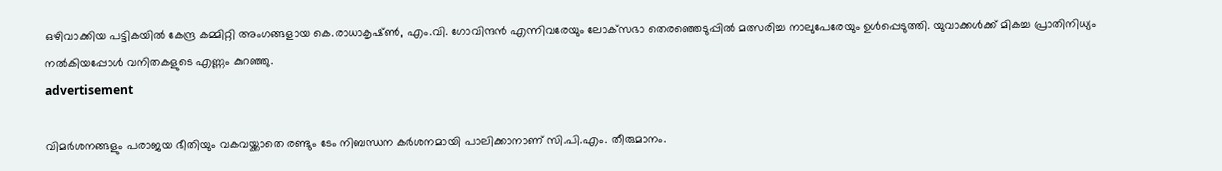ഒഴിവാക്കിയ പട്ടികയില്‍ കേന്ദ്ര കമ്മിറ്റി അംഗങ്ങളായ കെ.രാധാകൃഷ്ണ്‍, എം.വി. ഗോവിന്ദന്‍ എന്നിവരേയും ലോക്‌സഭാ തെരഞ്ഞെടുപ്പില്‍ മത്സരിച്ച നാലുപേരേയും ഉള്‍പ്പെടുത്തി. യുവാക്കള്‍ക്ക് മികച്ച പ്രാതിനിധ്യം നല്‍കിയപ്പോള്‍ വനിതകളുടെ എണ്ണം കുറഞ്ഞു.
advertisement

വിമര്‍ശനങ്ങളും പരാജയ ഭീതിയും വകവയ്ക്കാതെ രണ്ടും ടേം നിബന്ധന കര്‍ശനമായി പാലിക്കാനാണ് സി.പി.എം. തീരുമാനം.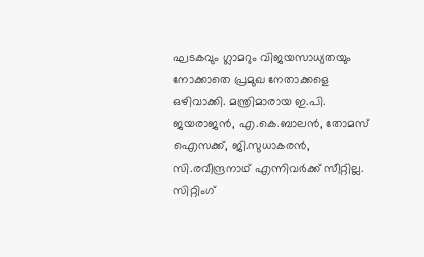ഘടകവും ഗ്ലാമറും വിജയസാധ്യതയും നോക്കാതെ പ്രമുഖ നേതാക്കളെ ഒഴിവാക്കി. മന്ത്രിമാരായ ഇ.പി. ജയരാജന്‍, എ.കെ.ബാലന്‍, തോമസ് ഐസക്ക്, ജി.സുധാകരന്‍, സി.രവീന്ദ്രനാഥ് എന്നിവര്‍ക്ക് സീറ്റില്ല. സിറ്റിംഗ്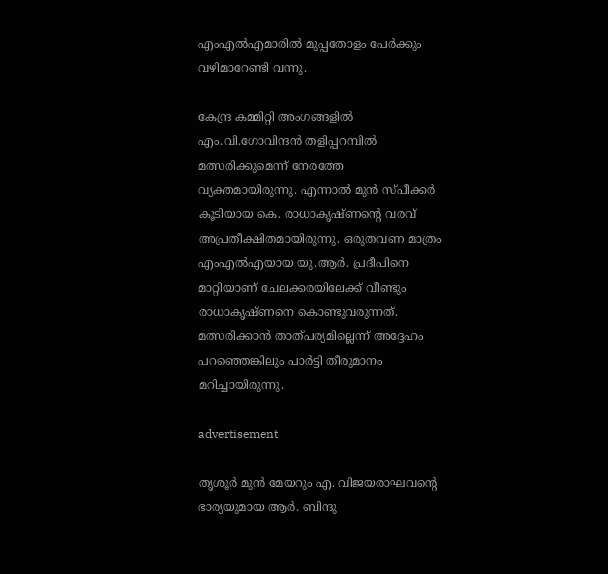എംഎല്‍എമാരില്‍ മുപ്പതോളം പേര്‍ക്കും വഴിമാറേണ്ടി വന്നു.

കേന്ദ്ര കമ്മിറ്റി അംഗങ്ങളില്‍ എം.വി.ഗോവിന്ദന്‍ തളിപ്പറമ്പില്‍ മത്സരിക്കുമെന്ന് നേരത്തേ വ്യക്തമായിരുന്നു. എന്നാല്‍ മുൻ സ്പീക്കര്‍ കൂടിയായ കെ. രാധാകൃഷ്ണന്റെ വരവ് അപ്രതീക്ഷിതമായിരുന്നു. ഒരുതവണ മാത്രം എംഎല്‍എയായ യു.ആര്‍. പ്രദീപിനെ മാറ്റിയാണ് ചേലക്കരയിലേക്ക് വീണ്ടും രാധാകൃഷ്ണനെ കൊണ്ടുവരുന്നത്. മത്സരിക്കാന്‍ താത്പര്യമില്ലെന്ന് അദ്ദേഹം പറഞ്ഞെങ്കിലും പാര്‍ട്ടി തീരുമാനം മറിച്ചായിരുന്നു.

advertisement

തൃശൂര്‍ മുന്‍ മേയറും എ. വിജയരാഘവന്റെ ഭാര്യയുമായ ആര്‍. ബിന്ദു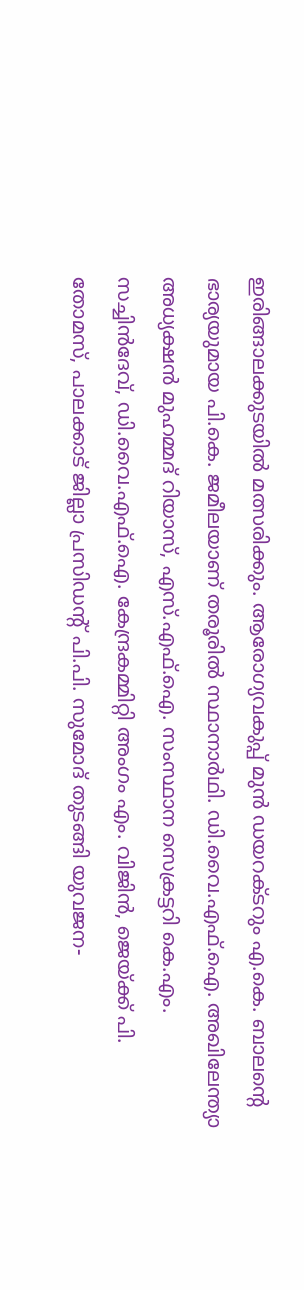ഇരിങ്ങാലക്കുടയില്‍ മത്സരിക്കും. ആരോഗ്യവകുപ്പ് മുന്‍ ഡയറക്ടറും എ.കെ. ബാലന്റെ ഭാര്യയുമായ പി.കെ. ജമീലയാണ് തരൂരില്‍ സ്ഥാനാര്‍ഥി. ഡി.വൈ.എഫ്.ഐ. അഖിലേന്ത്യാ അധ്യക്ഷന്‍ മുഹമ്മദ് റിയാസ്, എസ്.എഫ്.ഐ. സംസ്ഥാന സെക്രട്ടറി കെ.എം. സച്ചിന്‍ദേവ്, ഡി.വൈ.എഫ്.ഐ. കേന്ദ്രകമ്മിറ്റി അംഗം എം. വിജിന്‍, ജെയ്ക്ക് പി. തോമസ്, പാലക്കാട് ജില്ലാ പ്രസിഡന്റ് പി.പി. സുമോദ് തുടങ്ങി യുവജന-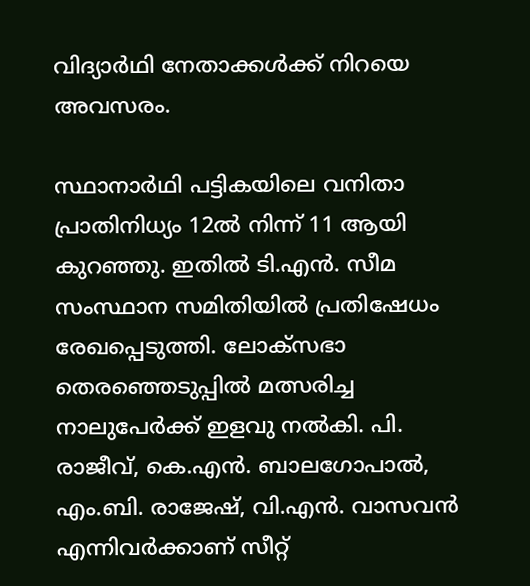വിദ്യാര്‍ഥി നേതാക്കള്‍ക്ക് നിറയെ അവസരം.

സ്ഥാനാര്‍ഥി പട്ടികയിലെ വനിതാ പ്രാതിനിധ്യം 12ല്‍ നിന്ന് 11 ആയി കുറഞ്ഞു. ഇതില്‍ ടി.എന്‍. സീമ സംസ്ഥാന സമിതിയില്‍ പ്രതിഷേധം രേഖപ്പെടുത്തി. ലോക്‌സഭാ തെരഞ്ഞെടുപ്പില്‍ മത്സരിച്ച നാലുപേര്‍ക്ക് ഇളവു നല്‍കി. പി. രാജീവ്, കെ.എന്‍. ബാലഗോപാല്‍, എം.ബി. രാജേഷ്, വി.എന്‍. വാസവന്‍ എന്നിവര്‍ക്കാണ് സീറ്റ്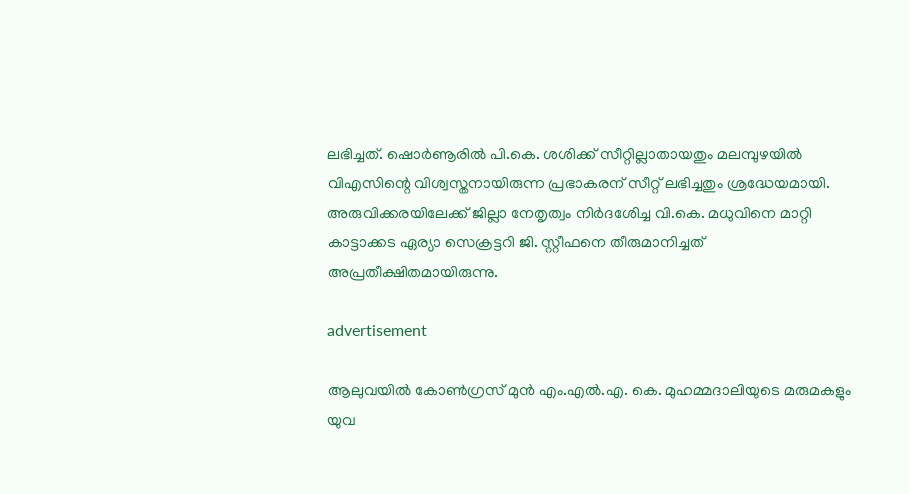ലഭിച്ചത്. ഷൊര്‍ണൂരില്‍ പി.കെ. ശശിക്ക് സീറ്റില്ലാതായതും മലമ്പുഴയില്‍ വിഎസിന്റെ വിശ്വസ്തനായിരുന്ന പ്രഭാകരന് സീറ്റ് ലഭിച്ചതും ശ്രദ്ധേയമായി. അരുവിക്കരയിലേക്ക് ജില്ലാ നേതൃത്വം നിര്‍ദശേിച്ച വി.കെ. മധുവിനെ മാറ്റി കാട്ടാക്കട ഏര്യാ സെക്രട്ടറി ജി. സ്റ്റീഫനെ തീരുമാനിച്ചത് അപ്രതീക്ഷിതമായിരുന്നു.

advertisement

ആലുവയില്‍ കോണ്‍ഗ്രസ് മുന്‍ എം.എല്‍.എ. കെ. മുഹമ്മദാലിയുടെ മരുമകളും യുവ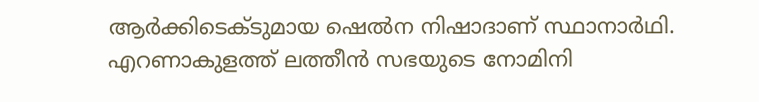ആര്‍ക്കിടെക്ടുമായ ഷെല്‍ന നിഷാദാണ് സ്ഥാനാര്‍ഥി. എറണാകുളത്ത് ലത്തീന്‍ സഭയുടെ നോമിനി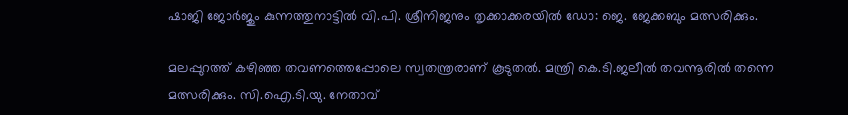ഷാജി ജോര്‍ജും കുന്നത്തുനാട്ടില്‍ വി.പി. ശ്രീനിജനും തൃക്കാക്കരയില്‍ ഡോ: ജെ. ജേക്കബും മത്സരിക്കും.

മലപ്പുറത്ത് കഴിഞ്ഞ തവണത്തെപ്പോലെ സ്വതന്ത്രരാണ് കൂടുതല്‍. മന്ത്രി കെ.ടി.ജലീല്‍ തവന്നൂരില്‍ തന്നെ മത്സരിക്കും. സി.ഐ.ടി.യു. നേതാവ്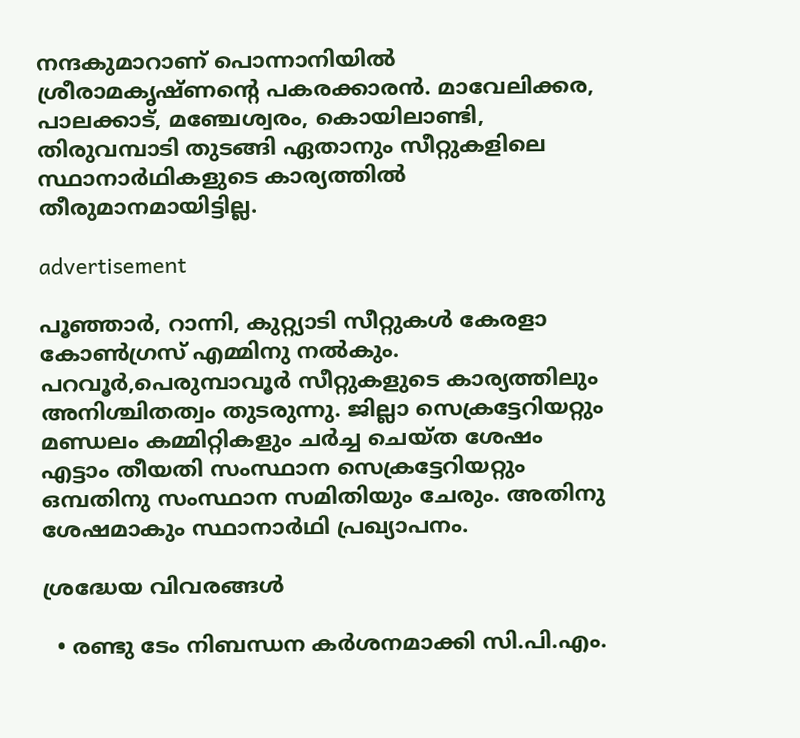നന്ദകുമാറാണ് പൊന്നാനിയില്‍ ശ്രീരാമകൃഷ്ണന്റെ പകരക്കാരന്‍. മാവേലിക്കര, പാലക്കാട്, മഞ്ചേശ്വരം, കൊയിലാണ്ടി, തിരുവമ്പാടി തുടങ്ങി ഏതാനും സീറ്റുകളിലെ സ്ഥാനാര്‍ഥികളുടെ കാര്യത്തില്‍ തീരുമാനമായിട്ടില്ല.

advertisement

പൂഞ്ഞാര്‍, റാന്നി, കുറ്റ്യാടി സീറ്റുകള്‍ കേരളാ കോണ്‍ഗ്രസ് എമ്മിനു നല്‍കും. പറവൂര്‍,പെരുമ്പാവൂര്‍ സീറ്റുകളുടെ കാര്യത്തിലും അനിശ്ചിതത്വം തുടരുന്നു. ജില്ലാ സെക്രട്ടേറിയറ്റും മണ്ഡലം കമ്മിറ്റികളും ചര്‍ച്ച ചെയ്ത ശേഷം എട്ടാം തീയതി സംസ്ഥാന സെക്രട്ടേറിയറ്റും ഒമ്പതിനു സംസ്ഥാന സമിതിയും ചേരും. അതിനു ശേഷമാകും സ്ഥാനാര്‍ഥി പ്രഖ്യാപനം.

ശ്രദ്ധേയ വിവരങ്ങൾ

  • രണ്ടു ടേം നിബന്ധന കർശനമാക്കി സി.പി.എം.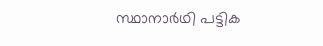സ്ഥാനാർഥി പട്ടിക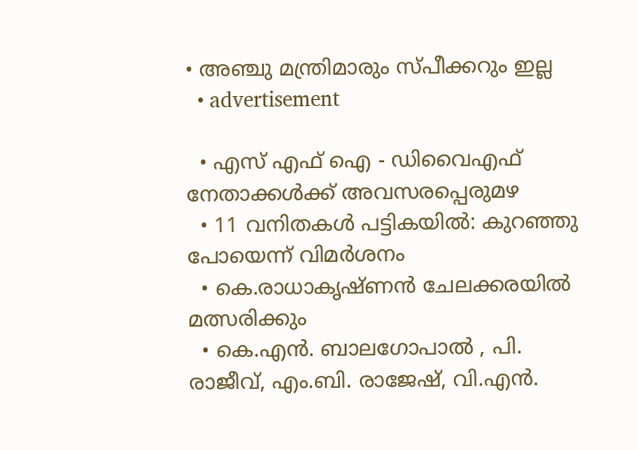• അഞ്ചു മന്ത്രിമാരും സ്പീക്കറും ഇല്ല
  • advertisement

  • എസ് എഫ് ഐ - ഡിവൈഎഫ് നേതാക്കൾക്ക് അവസരപ്പെരുമഴ
  • 11 വനിതകൾ പട്ടികയിൽ: കുറഞ്ഞു പോയെന്ന് വിമർശനം
  • കെ.രാധാകൃഷ്ണൻ ചേലക്കരയിൽ മത്സരിക്കും
  • കെ.എൻ. ബാലഗോപാൽ , പി. രാജീവ്, എം.ബി. രാജേഷ്, വി.എൻ.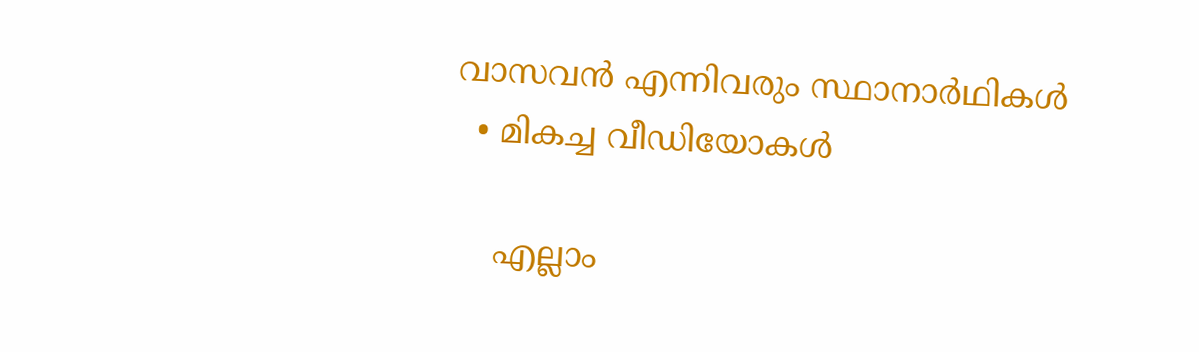വാസവൻ എന്നിവരും സ്ഥാനാർഥികൾ
  • മികച്ച വീഡിയോകൾ

    എല്ലാം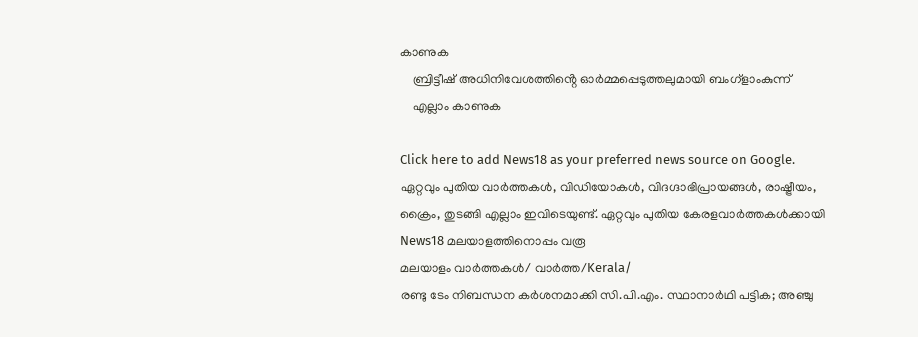കാണുക
    ബ്രിട്ടീഷ് അധിനിവേശത്തിൻ്റെ ഓർമ്മപ്പെടുത്തലുമായി ബംഗ്ളാംകുന്ന്
    എല്ലാം കാണുക

Click here to add News18 as your preferred news source on Google.
ഏറ്റവും പുതിയ വാർത്തകൾ, വിഡിയോകൾ, വിദഗ്ദാഭിപ്രായങ്ങൾ, രാഷ്ട്രീയം, ക്രൈം, തുടങ്ങി എല്ലാം ഇവിടെയുണ്ട്. ഏറ്റവും പുതിയ കേരളവാർത്തകൾക്കായി News18 മലയാളത്തിനൊപ്പം വരൂ
മലയാളം വാർത്തകൾ/ വാർത്ത/Kerala/
രണ്ടു ടേം നിബന്ധന കർശനമാക്കി സി.പി.എം. സ്ഥാനാർഥി പട്ടിക; അഞ്ചു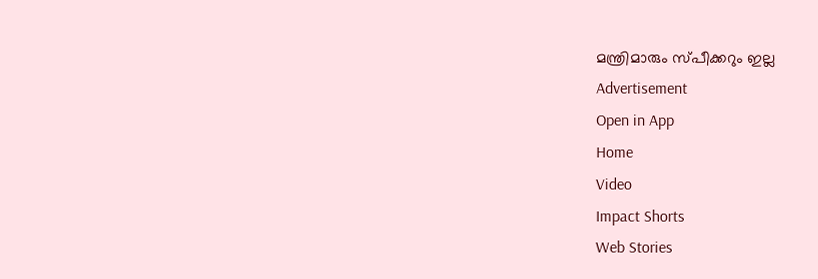മന്ത്രിമാരും സ്പീക്കറും ഇല്ല
Advertisement
Open in App
Home
Video
Impact Shorts
Web Stories